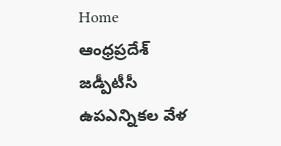Home ఆంధ్రప్రదేశ్ జడ్పీటీసీ ఉపఎన్నికల వేళ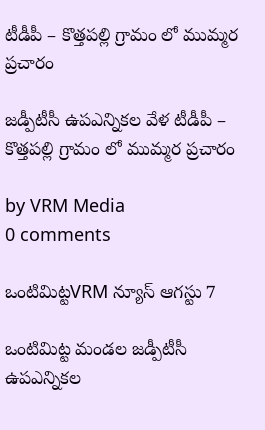టీడీపీ – కొత్తపల్లి గ్రామం లో ముమ్మర ప్రచారం

జడ్పీటీసీ ఉపఎన్నికల వేళ టీడీపీ – కొత్తపల్లి గ్రామం లో ముమ్మర ప్రచారం

by VRM Media
0 comments

ఒంటిమిట్టVRM న్యూస్ ఆగస్టు 7

ఒంటిమిట్ట మండల జడ్పీటీసీ ఉపఎన్నికల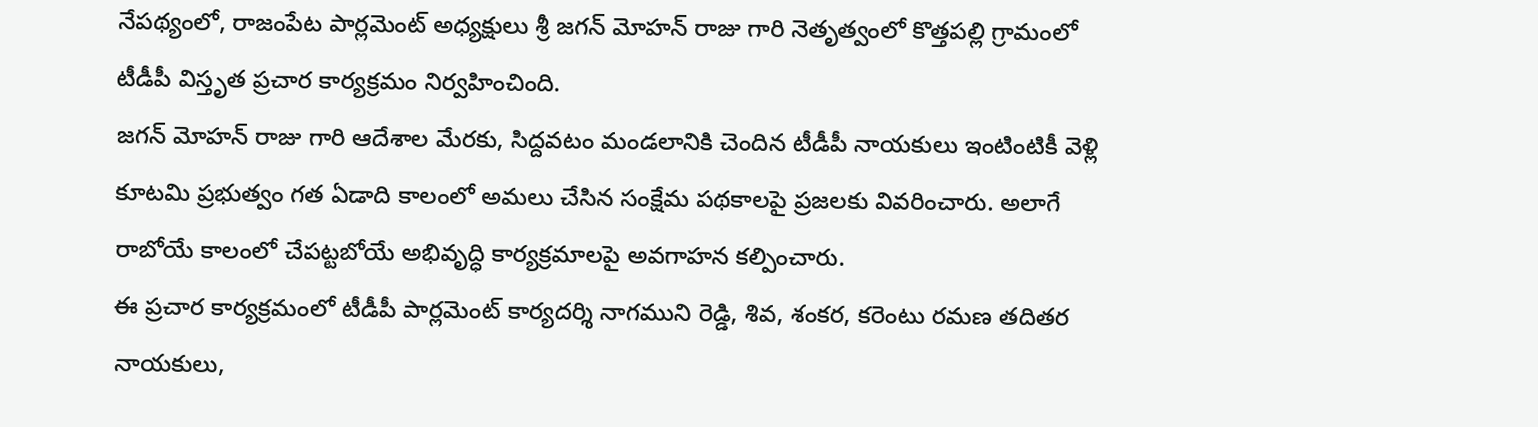నేపథ్యంలో, రాజంపేట పార్లమెంట్ అధ్యక్షులు శ్రీ జగన్ మోహన్ రాజు గారి నెతృత్వంలో కొత్తపల్లి గ్రామంలో టీడీపీ విస్తృత ప్రచార కార్యక్రమం నిర్వహించింది.
జగన్ మోహన్ రాజు గారి ఆదేశాల మేరకు, సిద్దవటం మండలానికి చెందిన టీడీపీ నాయకులు ఇంటింటికీ వెళ్లి కూటమి ప్రభుత్వం గత ఏడాది కాలంలో అమలు చేసిన సంక్షేమ పథకాలపై ప్రజలకు వివరించారు. అలాగే రాబోయే కాలంలో చేపట్టబోయే అభివృద్ధి కార్యక్రమాలపై అవగాహన కల్పించారు.
ఈ ప్రచార కార్యక్రమంలో టీడీపీ పార్లమెంట్ కార్యదర్శి నాగముని రెడ్డి, శివ, శంకర, కరెంటు రమణ తదితర నాయకులు,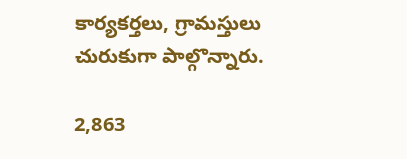కార్యకర్తలు, గ్రామస్తులు చురుకుగా పాల్గొన్నారు.

2,863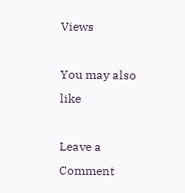Views

You may also like

Leave a Comment